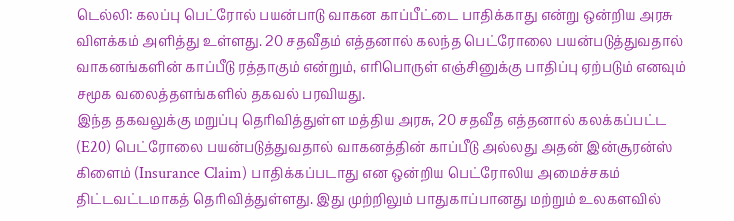டெல்லி: கலப்பு பெட்ரோல் பயன்பாடு வாகன காப்பீட்டை பாதிக்காது என்று ஒன்றிய அரசு விளக்கம் அளித்து உள்ளது. 20 சதவீதம் எத்தனால் கலந்த பெட்ரோலை பயன்படுத்துவதால் வாகனங்களின் காப்பீடு ரத்தாகும் என்றும், எரிபொருள் எஞ்சினுக்கு பாதிப்பு ஏற்படும் எனவும் சமூக வலைத்தளங்களில் தகவல் பரவியது.
இந்த தகவலுக்கு மறுப்பு தெரிவித்துள்ள மத்திய அரசு, 20 சதவீத எத்தனால் கலக்கப்பட்ட (E20) பெட்ரோலை பயன்படுத்துவதால் வாகனத்தின் காப்பீடு அல்லது அதன் இன்சூரன்ஸ் கிளைம் (Insurance Claim) பாதிக்கப்படாது என ஒன்றிய பெட்ரோலிய அமைச்சகம் திட்டவட்டமாகத் தெரிவித்துள்ளது. இது முற்றிலும் பாதுகாப்பானது மற்றும் உலகளவில்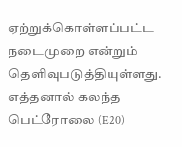ஏற்றுக்கொள்ளப்பட்ட நடைமுறை என்றும் தெளிவுபடுத்தியுள்ளது.
எத்தனால் கலந்த பெட்ரோலை (E20)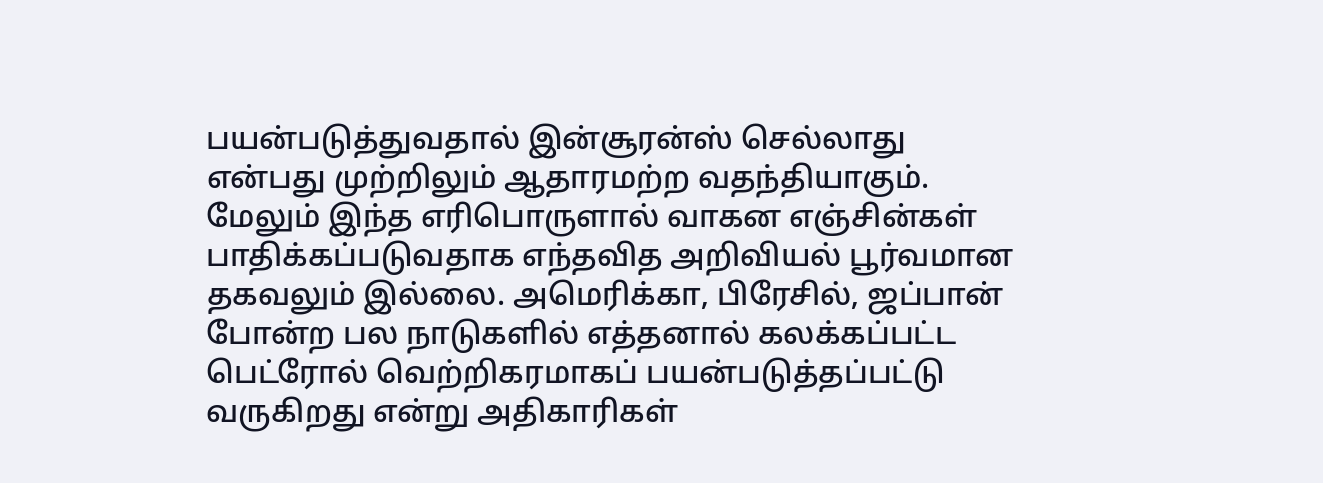பயன்படுத்துவதால் இன்சூரன்ஸ் செல்லாது என்பது முற்றிலும் ஆதாரமற்ற வதந்தியாகும். மேலும் இந்த எரிபொருளால் வாகன எஞ்சின்கள் பாதிக்கப்படுவதாக எந்தவித அறிவியல் பூர்வமான தகவலும் இல்லை. அமெரிக்கா, பிரேசில், ஜப்பான் போன்ற பல நாடுகளில் எத்தனால் கலக்கப்பட்ட பெட்ரோல் வெற்றிகரமாகப் பயன்படுத்தப்பட்டு வருகிறது என்று அதிகாரிகள்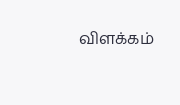விளக்கம்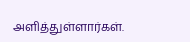அளித்துள்ளார்கள்.